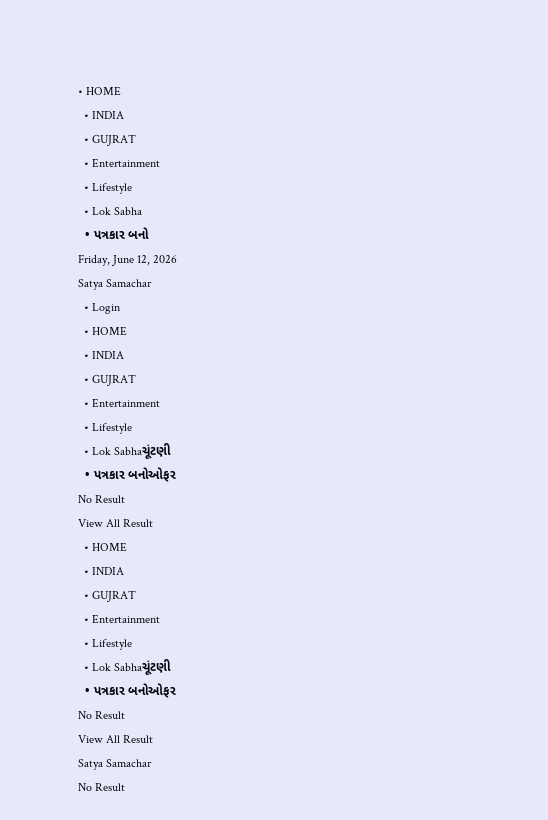• HOME
  • INDIA
  • GUJRAT
  • Entertainment
  • Lifestyle
  • Lok Sabha
  • પત્રકાર બનો
Friday, June 12, 2026
Satya Samachar
  • Login
  • HOME
  • INDIA
  • GUJRAT
  • Entertainment
  • Lifestyle
  • Lok Sabhaચૂંટણી
  • પત્રકાર બનોઓફર
No Result
View All Result
  • HOME
  • INDIA
  • GUJRAT
  • Entertainment
  • Lifestyle
  • Lok Sabhaચૂંટણી
  • પત્રકાર બનોઓફર
No Result
View All Result
Satya Samachar
No Result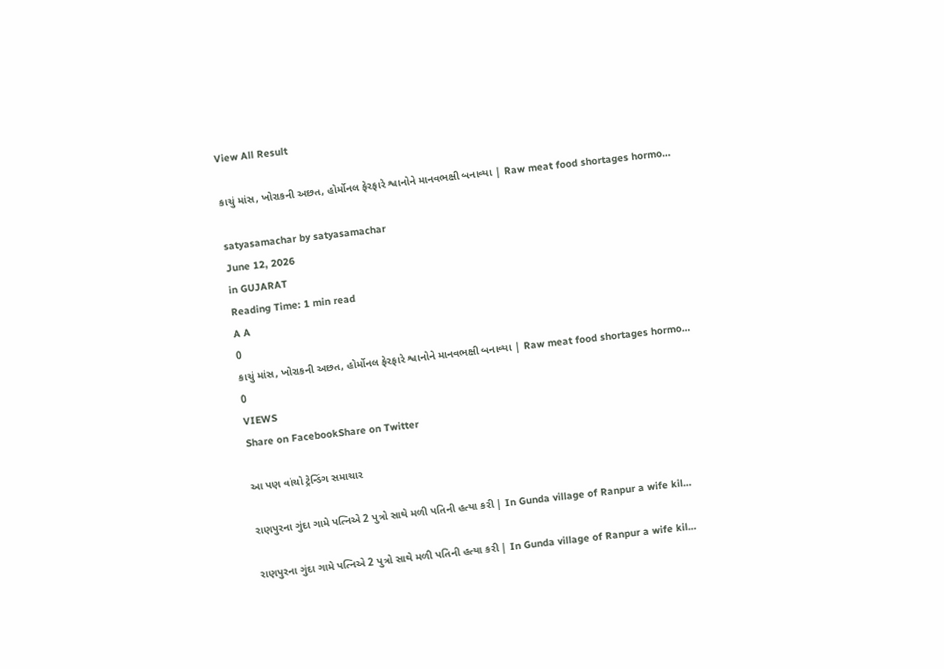View All Result

કાચું માંસ, ખોરાકની અછત, હોર્મોનલ ફેરફારે શ્વાનોને માનવભક્ષી બનાવ્યા | Raw meat food shortages hormo…

satyasamachar by satyasamachar
June 12, 2026
in GUJARAT
Reading Time: 1 min read
A A
0
કાચું માંસ, ખોરાકની અછત, હોર્મોનલ ફેરફારે શ્વાનોને માનવભક્ષી બનાવ્યા | Raw meat food shortages hormo…
0
VIEWS
Share on FacebookShare on Twitter

આ પણ વાંચો ટ્રેન્ડિંગ સમાચાર

રાણપુરના ગુંદા ગામે પત્નિએ 2 પુત્રો સાથે મળી પતિની હત્યા કરી | In Gunda village of Ranpur a wife kil…

રાણપુરના ગુંદા ગામે પત્નિએ 2 પુત્રો સાથે મળી પતિની હત્યા કરી | In Gunda village of Ranpur a wife kil…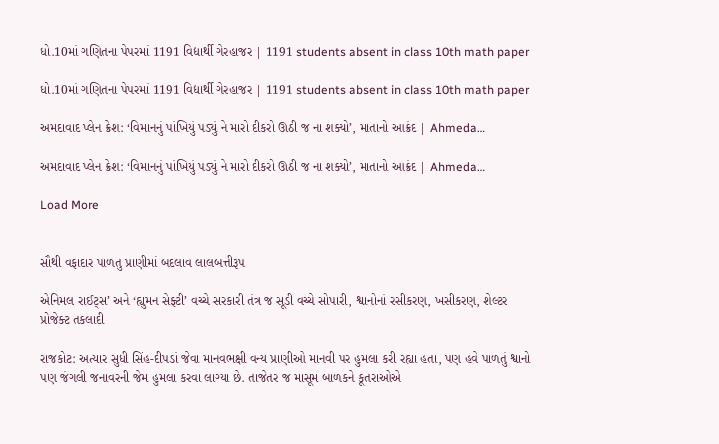ધો.10માં ગણિતના પેપરમાં 1191 વિદ્યાર્થી ગેરહાજર | 1191 students absent in class 10th math paper

ધો.10માં ગણિતના પેપરમાં 1191 વિદ્યાર્થી ગેરહાજર | 1191 students absent in class 10th math paper

અમદાવાદ પ્લેન ક્રેશ: ‘વિમાનનું પાંખિયું પડ્યું ને મારો દીકરો ઊઠી જ ના શક્યો’, માતાનો આક્રંદ | Ahmeda…

અમદાવાદ પ્લેન ક્રેશ: ‘વિમાનનું પાંખિયું પડ્યું ને મારો દીકરો ઊઠી જ ના શક્યો’, માતાનો આક્રંદ | Ahmeda…

Load More


સૌથી વફાદાર પાળતુ પ્રાણીમાં બદલાવ લાલબત્તીરૂપ

એનિમલ રાઈટ્સ’ અને ‘હ્યુમન સેફ્ટી’ વચ્ચે સરકારી તંત્ર જ સૂડી વચ્ચે સોપારી, શ્વાનોનાં રસીકરણ, ખસીકરણ, શેલ્ટર પ્રોજેક્ટ તકલાદી

રાજકોટ: અત્યાર સુધી સિંહ-દીપડાં જેવા માનવભક્ષી વન્ય પ્રાણીઓ માનવી પર હુમલા કરી રહ્યા હતા, પણ હવે પાળતું શ્વાનો પણ જંગલી જનાવરની જેમ હુમલા કરવા લાગ્યા છે. તાજેતર જ માસૂમ બાળકને કૂતરાઓએ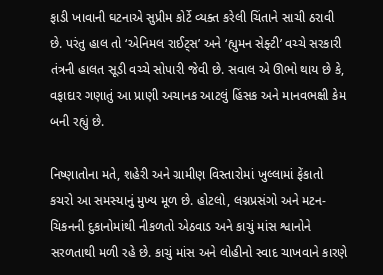ફાડી ખાવાની ઘટનાએ સુપ્રીમ કોર્ટે વ્યક્ત કરેલી ચિંતાને સાચી ઠરાવી છે. પરંતુ હાલ તો ‘એનિમલ રાઈટ્સ’ અને ‘હ્યુમન સેફ્ટી’ વચ્ચે સરકારી તંત્રની હાલત સૂડી વચ્ચે સોપારી જેવી છે. સવાલ એ ઊભો થાય છે કે, વફાદાર ગણાતું આ પ્રાણી અચાનક આટલું હિંસક અને માનવભક્ષી કેમ બની રહ્યું છે.

નિષ્ણાતોના મતે, શહેરી અને ગ્રામીણ વિસ્તારોમાં ખુલ્લામાં ફેંકાતો કચરો આ સમસ્યાનું મુખ્ય મૂળ છે. હોટલો, લગ્નપ્રસંગો અને મટન-ચિકનની દુકાનોમાંથી નીકળતો એઠવાડ અને કાચું માંસ શ્વાનોને સરળતાથી મળી રહે છે. કાચું માંસ અને લોહીનો સ્વાદ ચાખવાને કારણે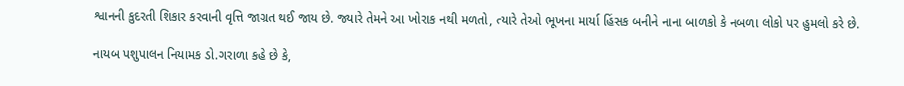શ્વાનની કુદરતી શિકાર કરવાની વૃત્તિ જાગ્રત થઈ જાય છે. જ્યારે તેમને આ ખોરાક નથી મળતો, ત્યારે તેઓ ભૂખના માર્યા હિંસક બનીને નાના બાળકો કે નબળા લોકો પર હુમલો કરે છે.

નાયબ પશુપાલન નિયામક ડો.ગરાળા કહે છે કે,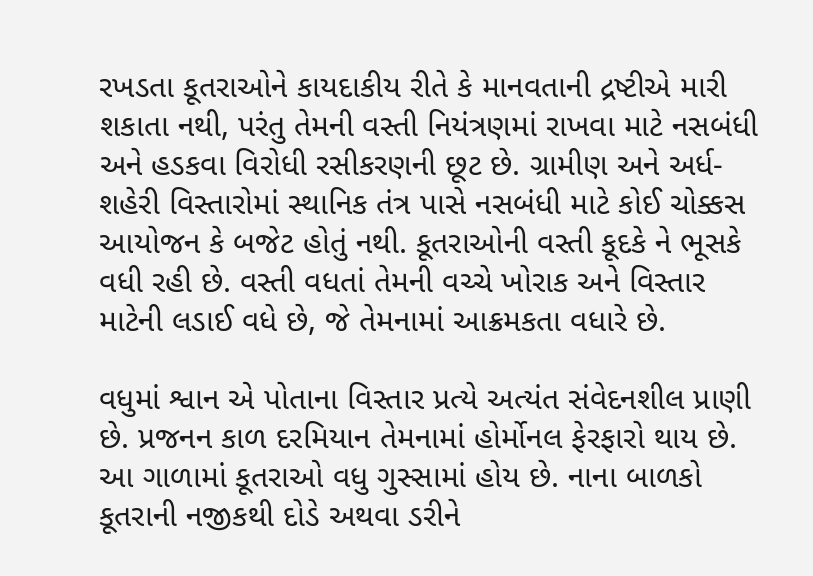રખડતા કૂતરાઓને કાયદાકીય રીતે કે માનવતાની દ્રષ્ટીએ મારી શકાતા નથી, પરંતુ તેમની વસ્તી નિયંત્રણમાં રાખવા માટે નસબંધી અને હડકવા વિરોધી રસીકરણની છૂટ છે. ગ્રામીણ અને અર્ધ-શહેરી વિસ્તારોમાં સ્થાનિક તંત્ર પાસે નસબંધી માટે કોઈ ચોક્કસ આયોજન કે બજેટ હોતું નથી. કૂતરાઓની વસ્તી કૂદકે ને ભૂસકે વધી રહી છે. વસ્તી વધતાં તેમની વચ્ચે ખોરાક અને વિસ્તાર માટેની લડાઈ વધે છે, જે તેમનામાં આક્રમકતા વધારે છે.

વધુમાં શ્વાન એ પોતાના વિસ્તાર પ્રત્યે અત્યંત સંવેદનશીલ પ્રાણી છે. પ્રજનન કાળ દરમિયાન તેમનામાં હોર્મોનલ ફેરફારો થાય છે. આ ગાળામાં કૂતરાઓ વધુ ગુસ્સામાં હોય છે. નાના બાળકો કૂતરાની નજીકથી દોડે અથવા ડરીને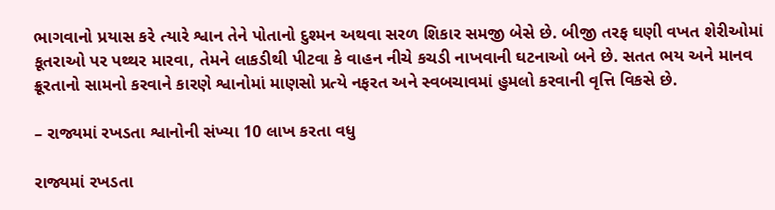ભાગવાનો પ્રયાસ કરે ત્યારે શ્વાન તેને પોતાનો દુશ્મન અથવા સરળ શિકાર સમજી બેસે છે. બીજી તરફ ઘણી વખત શેરીઓમાં કૂતરાઓ પર પથ્થર મારવા, તેમને લાકડીથી પીટવા કે વાહન નીચે કચડી નાખવાની ઘટનાઓ બને છે. સતત ભય અને માનવ ક્રૂરતાનો સામનો કરવાને કારણે શ્વાનોમાં માણસો પ્રત્યે નફરત અને સ્વબચાવમાં હુમલો કરવાની વૃત્તિ વિકસે છે.

– રાજ્યમાં રખડતા શ્વાનોની સંખ્યા 10 લાખ કરતા વધુ

રાજ્યમાં રખડતા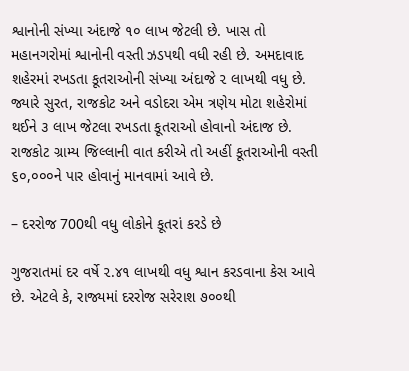શ્વાનોની સંખ્યા અંદાજે ૧૦ લાખ જેટલી છે. ખાસ તો મહાનગરોમાં શ્વાનોની વસ્તી ઝડપથી વધી રહી છે. અમદાવાદ શહેરમાં રખડતા કૂતરાઓની સંખ્યા અંદાજે ૨ લાખથી વધુ છે. જ્યારે સુરત, રાજકોટ અને વડોદરા એમ ત્રણેય મોટા શહેરોમાં થઈને ૩ લાખ જેટલા રખડતા કૂતરાઓ હોવાનો અંદાજ છે. રાજકોટ ગ્રામ્ય જિલ્લાની વાત કરીએ તો અહીં કૂતરાઓની વસ્તી ૬૦,૦૦૦ને પાર હોવાનું માનવામાં આવે છે.

– દરરોજ 700થી વધુ લોકોને કૂતરાં કરડે છે

ગુજરાતમાં દર વર્ષે ૨.૪૧ લાખથી વધુ શ્વાન કરડવાના કેસ આવે છે. એટલે કે, રાજ્યમાં દરરોજ સરેરાશ ૭૦૦થી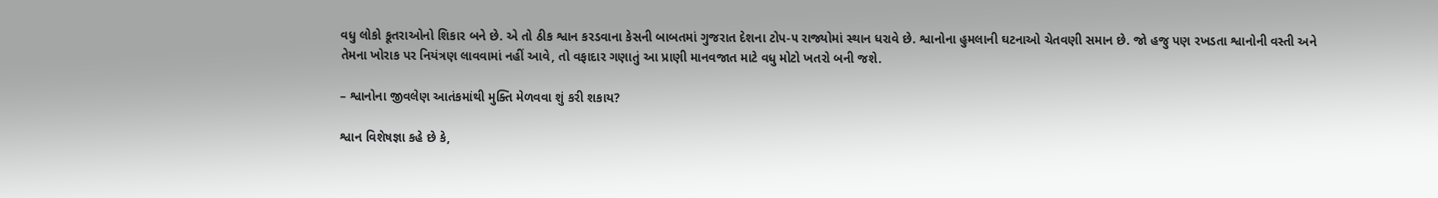વધુ લોકો કૂતરાઓનો શિકાર બને છે. એ તો ઠીક શ્વાન કરડવાના કેસની બાબતમાં ગુજરાત દેશના ટોપ-૫ રાજ્યોમાં સ્થાન ધરાવે છે. શ્વાનોના હુમલાની ઘટનાઓ ચેતવણી સમાન છે. જો હજુ પણ રખડતા શ્વાનોની વસ્તી અને તેમના ખોરાક પર નિયંત્રણ લાવવામાં નહીં આવે, તો વફાદાર ગણાતું આ પ્રાણી માનવજાત માટે વધુ મોટો ખતરો બની જશે.

– શ્વાનોના જીવલેણ આતંકમાંથી મુક્તિ મેળવવા શું કરી શકાય?

શ્વાન વિશેષજ્ઞા કહે છે કે,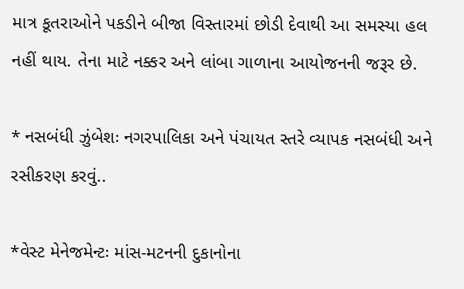માત્ર કૂતરાઓને પકડીને બીજા વિસ્તારમાં છોડી દેવાથી આ સમસ્યા હલ નહીં થાય. તેના માટે નક્કર અને લાંબા ગાળાના આયોજનની જરૂર છે.

* નસબંધી ઝુંબેશઃ નગરપાલિકા અને પંચાયત સ્તરે વ્યાપક નસબંધી અને રસીકરણ કરવું..

*વેસ્ટ મેનેજમેન્ટઃ માંસ-મટનની દુકાનોના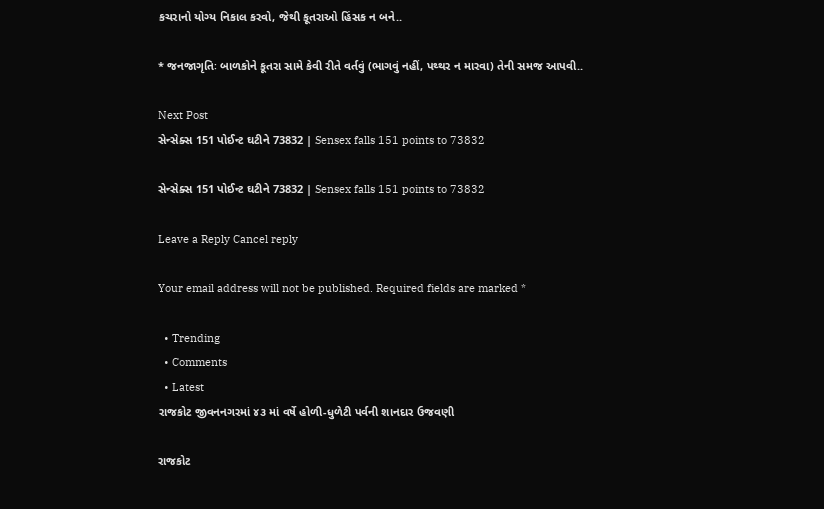કચરાનો યોગ્ય નિકાલ કરવો, જેથી કૂતરાઓ હિંસક ન બને..

* જનજાગૃતિઃ બાળકોને કૂતરા સામે કેવી રીતે વર્તવું (ભાગવું નહીં, પથ્થર ન મારવા) તેની સમજ આપવી..

Next Post
સેન્સેક્સ 151 પોઈન્ટ ઘટીને 73832 | Sensex falls 151 points to 73832

સેન્સેક્સ 151 પોઈન્ટ ઘટીને 73832 | Sensex falls 151 points to 73832

Leave a Reply Cancel reply

Your email address will not be published. Required fields are marked *

  • Trending
  • Comments
  • Latest
રાજકોટ જીવનનગરમાં ૪૩ માં વર્ષે હોળી-ધુળેટી પર્વની શાનદાર ઉજવણી

રાજકોટ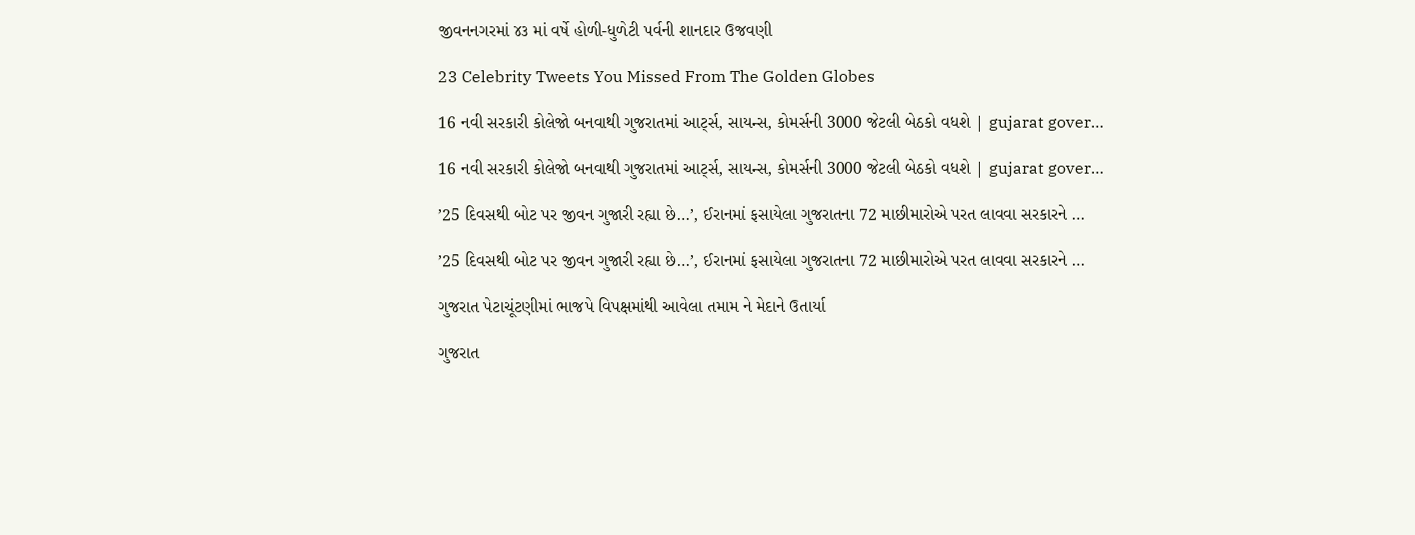જીવનનગરમાં ૪૩ માં વર્ષે હોળી-ધુળેટી પર્વની શાનદાર ઉજવણી

23 Celebrity Tweets You Missed From The Golden Globes

16 નવી સરકારી કોલેજો બનવાથી ગુજરાતમાં આર્ટ્સ, સાયન્સ, કોમર્સની 3000 જેટલી બેઠકો વધશે | gujarat gover…

16 નવી સરકારી કોલેજો બનવાથી ગુજરાતમાં આર્ટ્સ, સાયન્સ, કોમર્સની 3000 જેટલી બેઠકો વધશે | gujarat gover…

’25 દિવસથી બોટ પર જીવન ગુજારી રહ્યા છે…’, ઈરાનમાં ફસાયેલા ગુજરાતના 72 માછીમારોએ પરત લાવવા સરકારને …

’25 દિવસથી બોટ પર જીવન ગુજારી રહ્યા છે…’, ઈરાનમાં ફસાયેલા ગુજરાતના 72 માછીમારોએ પરત લાવવા સરકારને …

ગુજરાત પેટાચૂંટણીમાં ભાજપે વિપક્ષમાંથી આવેલા તમામ ને મેદાને ઉતાર્યા

ગુજરાત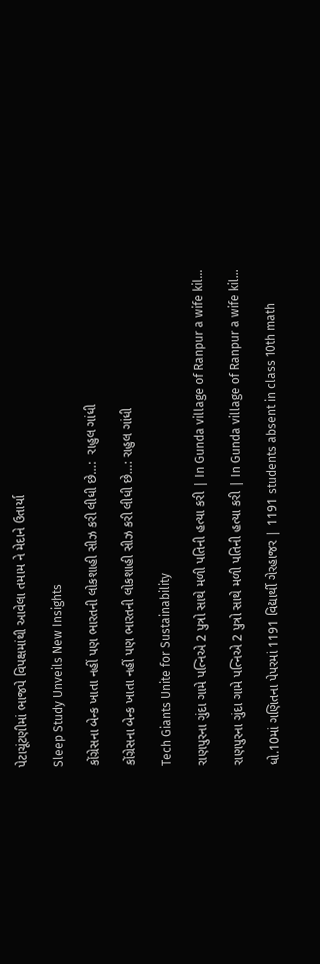પેટાચૂંટણીમાં ભાજપે વિપક્ષમાંથી આવેલા તમામ ને મેદાને ઉતાર્યા

Sleep Study Unveils New Insights

કોંગ્રેસના બેન્ક ખાતા નહીં પણ ભારતની લોકશાહી સીઝ કરી લીધી છે…:  રાહુલ ગાંધી

કોંગ્રેસના બેન્ક ખાતા નહીં પણ ભારતની લોકશાહી સીઝ કરી લીધી છે…: રાહુલ ગાંધી

Tech Giants Unite for Sustainability

રાણપુરના ગુંદા ગામે પત્નિએ 2 પુત્રો સાથે મળી પતિની હત્યા કરી | In Gunda village of Ranpur a wife kil…

રાણપુરના ગુંદા ગામે પત્નિએ 2 પુત્રો સાથે મળી પતિની હત્યા કરી | In Gunda village of Ranpur a wife kil…

ધો.10માં ગણિતના પેપરમાં 1191 વિદ્યાર્થી ગેરહાજર | 1191 students absent in class 10th math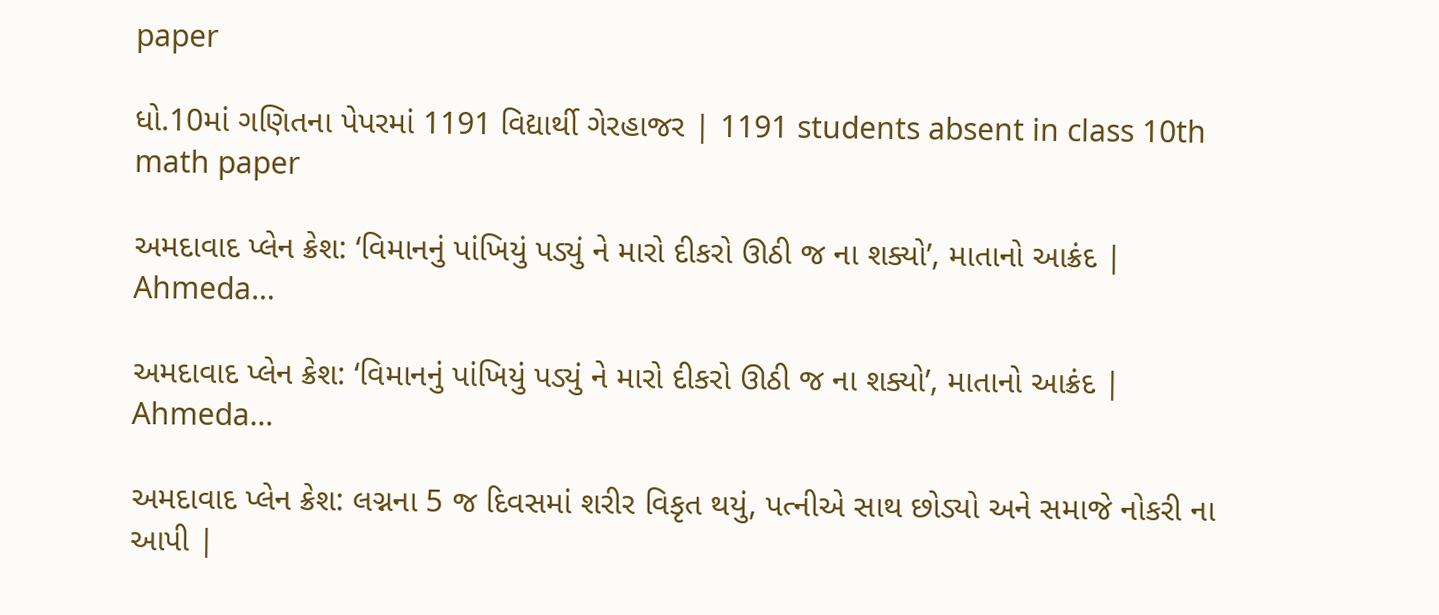paper

ધો.10માં ગણિતના પેપરમાં 1191 વિદ્યાર્થી ગેરહાજર | 1191 students absent in class 10th math paper

અમદાવાદ પ્લેન ક્રેશ: ‘વિમાનનું પાંખિયું પડ્યું ને મારો દીકરો ઊઠી જ ના શક્યો’, માતાનો આક્રંદ | Ahmeda…

અમદાવાદ પ્લેન ક્રેશ: ‘વિમાનનું પાંખિયું પડ્યું ને મારો દીકરો ઊઠી જ ના શક્યો’, માતાનો આક્રંદ | Ahmeda…

અમદાવાદ પ્લેન ક્રેશ: લગ્નના 5 જ દિવસમાં શરીર વિકૃત થયું, પત્નીએ સાથ છોડ્યો અને સમાજે નોકરી ના આપી |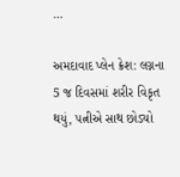…

અમદાવાદ પ્લેન ક્રેશ: લગ્નના 5 જ દિવસમાં શરીર વિકૃત થયું, પત્નીએ સાથ છોડ્યો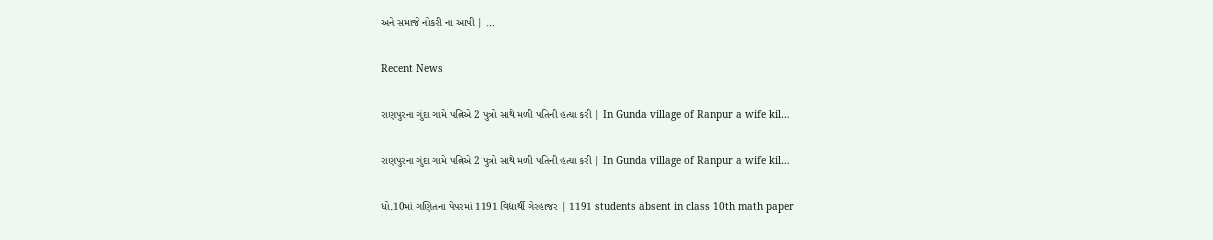અને સમાજે નોકરી ના આપી | …

Recent News

રાણપુરના ગુંદા ગામે પત્નિએ 2 પુત્રો સાથે મળી પતિની હત્યા કરી | In Gunda village of Ranpur a wife kil…

રાણપુરના ગુંદા ગામે પત્નિએ 2 પુત્રો સાથે મળી પતિની હત્યા કરી | In Gunda village of Ranpur a wife kil…

ધો.10માં ગણિતના પેપરમાં 1191 વિદ્યાર્થી ગેરહાજર | 1191 students absent in class 10th math paper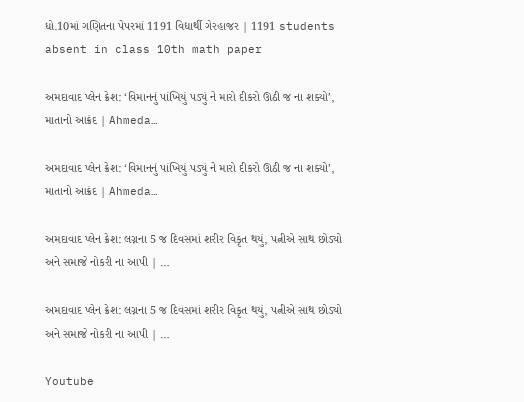ધો.10માં ગણિતના પેપરમાં 1191 વિદ્યાર્થી ગેરહાજર | 1191 students absent in class 10th math paper

અમદાવાદ પ્લેન ક્રેશ: ‘વિમાનનું પાંખિયું પડ્યું ને મારો દીકરો ઊઠી જ ના શક્યો’, માતાનો આક્રંદ | Ahmeda…

અમદાવાદ પ્લેન ક્રેશ: ‘વિમાનનું પાંખિયું પડ્યું ને મારો દીકરો ઊઠી જ ના શક્યો’, માતાનો આક્રંદ | Ahmeda…

અમદાવાદ પ્લેન ક્રેશ: લગ્નના 5 જ દિવસમાં શરીર વિકૃત થયું, પત્નીએ સાથ છોડ્યો અને સમાજે નોકરી ના આપી | …

અમદાવાદ પ્લેન ક્રેશ: લગ્નના 5 જ દિવસમાં શરીર વિકૃત થયું, પત્નીએ સાથ છોડ્યો અને સમાજે નોકરી ના આપી | …

Youtube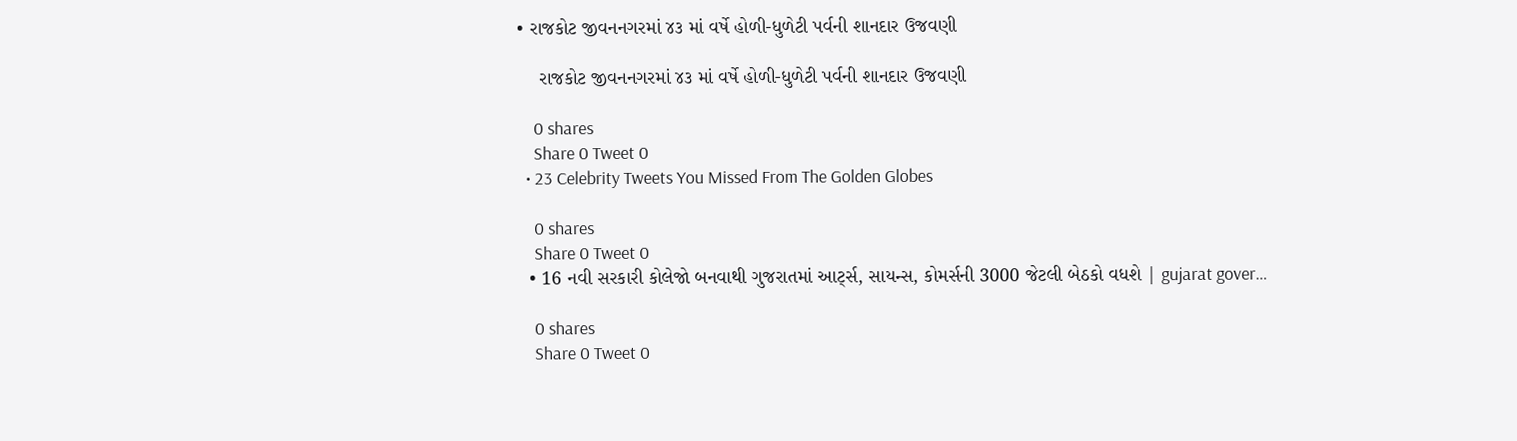• રાજકોટ જીવનનગરમાં ૪૩ માં વર્ષે હોળી-ધુળેટી પર્વની શાનદાર ઉજવણી

    રાજકોટ જીવનનગરમાં ૪૩ માં વર્ષે હોળી-ધુળેટી પર્વની શાનદાર ઉજવણી

    0 shares
    Share 0 Tweet 0
  • 23 Celebrity Tweets You Missed From The Golden Globes

    0 shares
    Share 0 Tweet 0
  • 16 નવી સરકારી કોલેજો બનવાથી ગુજરાતમાં આર્ટ્સ, સાયન્સ, કોમર્સની 3000 જેટલી બેઠકો વધશે | gujarat gover…

    0 shares
    Share 0 Tweet 0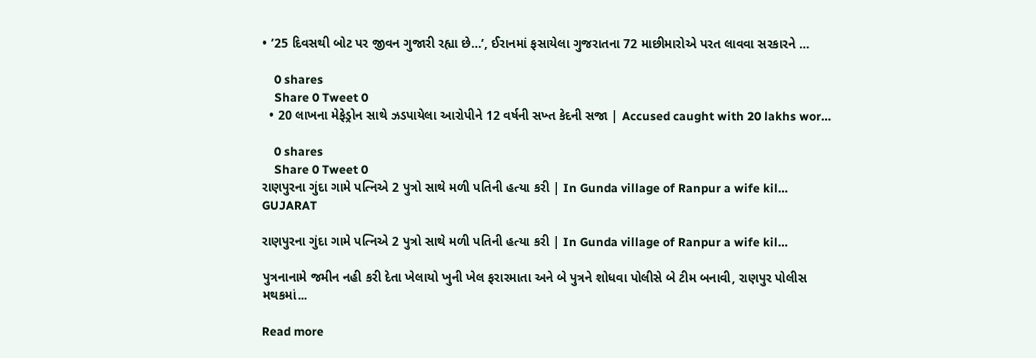• ’25 દિવસથી બોટ પર જીવન ગુજારી રહ્યા છે…’, ઈરાનમાં ફસાયેલા ગુજરાતના 72 માછીમારોએ પરત લાવવા સરકારને …

    0 shares
    Share 0 Tweet 0
  • 20 લાખના મેફેડ્રોન સાથે ઝડપાયેલા આરોપીને 12 વર્ષની સખ્ત કેદની સજા | Accused caught with 20 lakhs wor…

    0 shares
    Share 0 Tweet 0
રાણપુરના ગુંદા ગામે પત્નિએ 2 પુત્રો સાથે મળી પતિની હત્યા કરી | In Gunda village of Ranpur a wife kil…
GUJARAT

રાણપુરના ગુંદા ગામે પત્નિએ 2 પુત્રો સાથે મળી પતિની હત્યા કરી | In Gunda village of Ranpur a wife kil…

પુત્રનાનામે જમીન નહી કરી દેતા ખેલાયો ખુની ખેલ ફરારમાતા અને બે પુત્રને શોધવા પોલીસે બે ટીમ બનાવી, રાણપુર પોલીસ મથકમાં...

Read more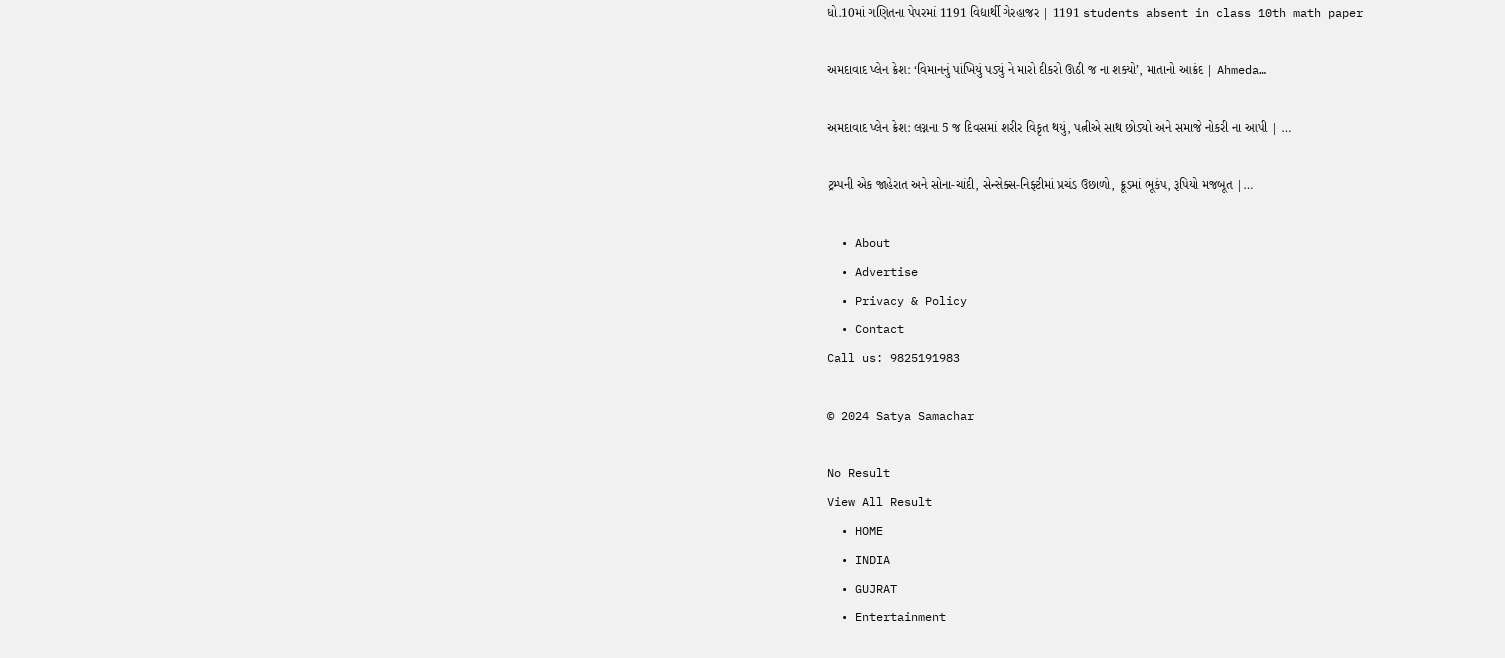ધો.10માં ગણિતના પેપરમાં 1191 વિદ્યાર્થી ગેરહાજર | 1191 students absent in class 10th math paper

અમદાવાદ પ્લેન ક્રેશ: ‘વિમાનનું પાંખિયું પડ્યું ને મારો દીકરો ઊઠી જ ના શક્યો’, માતાનો આક્રંદ | Ahmeda…

અમદાવાદ પ્લેન ક્રેશ: લગ્નના 5 જ દિવસમાં શરીર વિકૃત થયું, પત્નીએ સાથ છોડ્યો અને સમાજે નોકરી ના આપી | …

ટ્રમ્પની એક જાહેરાત અને સોના-ચાંદી, સેન્સેક્સ-નિફ્ટીમાં પ્રચંડ ઉછાળો, ક્રૂડમાં ભૂકંપ, રૂપિયો મજબૂત |…

  • About
  • Advertise
  • Privacy & Policy
  • Contact
Call us: 9825191983

© 2024 Satya Samachar

No Result
View All Result
  • HOME
  • INDIA
  • GUJRAT
  • Entertainment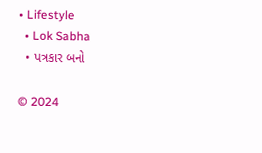• Lifestyle
  • Lok Sabha
  • પત્રકાર બનો

© 2024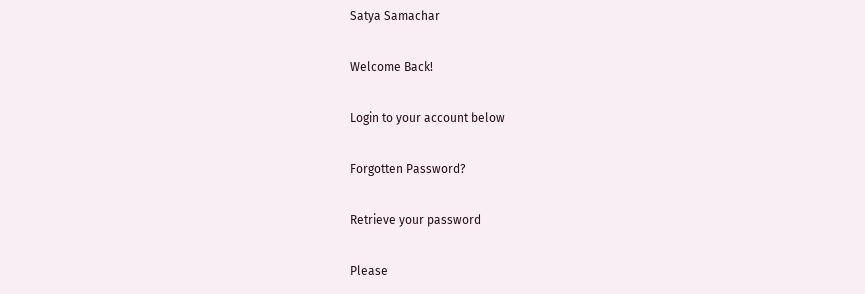Satya Samachar

Welcome Back!

Login to your account below

Forgotten Password?

Retrieve your password

Please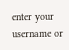enter your username or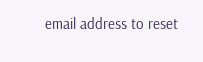email address to reset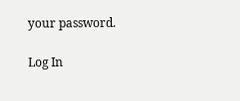your password.

Log In